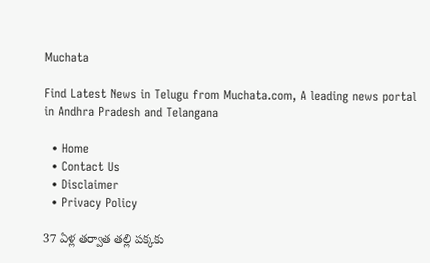Muchata

Find Latest News in Telugu from Muchata.com, A leading news portal in Andhra Pradesh and Telangana

  • Home
  • Contact Us
  • Disclaimer
  • Privacy Policy

37 ఏళ్ల తర్వాత తల్లి పక్కకు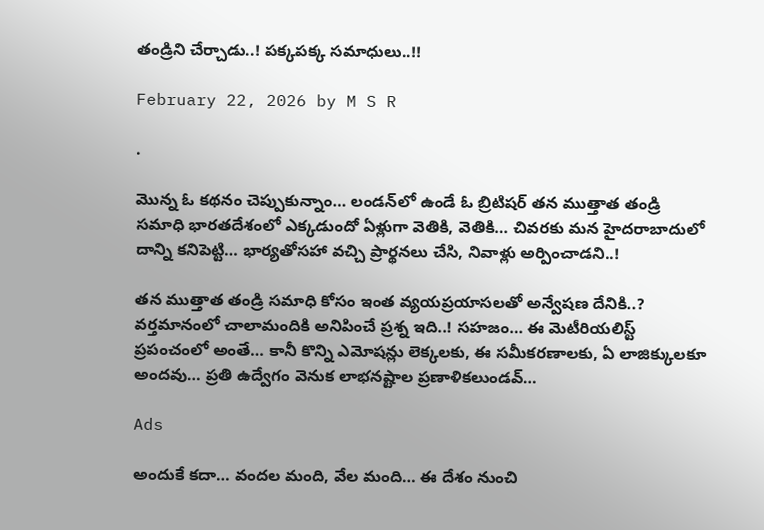తండ్రిని చేర్చాడు..! పక్కపక్క సమాధులు..!!

February 22, 2026 by M S R

.

మొన్న ఓ కథనం చెప్పుకున్నాం… లండన్‌లో ఉండే ఓ బ్రిటిషర్ తన ముత్తాత తండ్రి సమాధి భారతదేశంలో ఎక్కడుందో ఏళ్లుగా వెతికి, వెతికి… చివరకు మన హైదరాబాదులో దాన్ని కనిపెట్టి… భార్యతోసహా వచ్చి ప్రార్థనలు చేసి, నివాళ్లు అర్పించాడని..!

తన ముత్తాత తండ్రి సమాధి కోసం ఇంత వ్యయప్రయాసలతో అన్వేషణ దేనికి..? వర్తమానంలో చాలామందికి అనిపించే ప్రశ్న ఇది..! సహజం… ఈ మెటీరియలిస్ట్ ప్రపంచంలో అంతే… కానీ కొన్ని ఎమోషన్లు లెక్కలకు, ఈ సమీకరణాలకు, ఏ లాజిక్కులకూ అందవు… ప్రతి ఉద్వేగం వెనుక లాభనష్టాల ప్రణాళికలుండవ్…

Ads

అందుకే కదా… వందల మంది, వేల మంది… ఈ దేశం నుంచి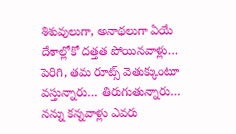శిశువులుగా, అనాథలుగా ఏయే దేశాల్లోకో దత్తత పోయినవాళ్లు… పెరిగి, తమ రూట్స్ వెతుక్కుంటూ వస్తున్నారు… తిరుగుతున్నారు… నన్ను కన్నవాళ్లు ఎవరు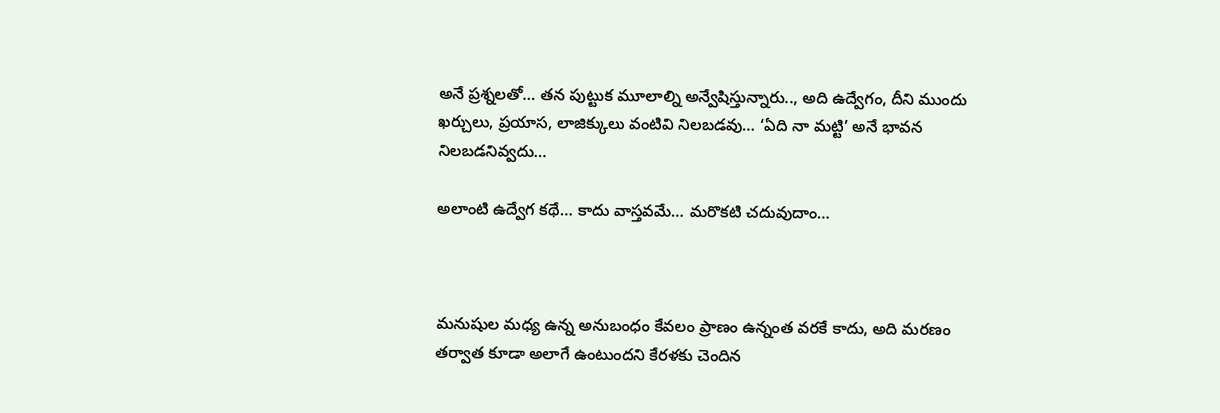అనే ప్రశ్నలతో… తన పుట్టుక మూలాల్ని అన్వేషిస్తున్నారు.., అది ఉద్వేగం, దీని ముందు ఖర్చులు, ప్రయాస, లాజిక్కులు వంటివి నిలబడవు… ‘ఏది నా మట్టి’ అనే భావన నిలబడనివ్వదు…

అలాంటి ఉద్వేగ కథే… కాదు వాస్తవమే… మరొకటి చదువుదాం…



మనుషుల మధ్య ఉన్న అనుబంధం కేవలం ప్రాణం ఉన్నంత వరకే కాదు, అది మరణం తర్వాత కూడా అలాగే ఉంటుందని కేరళకు చెందిన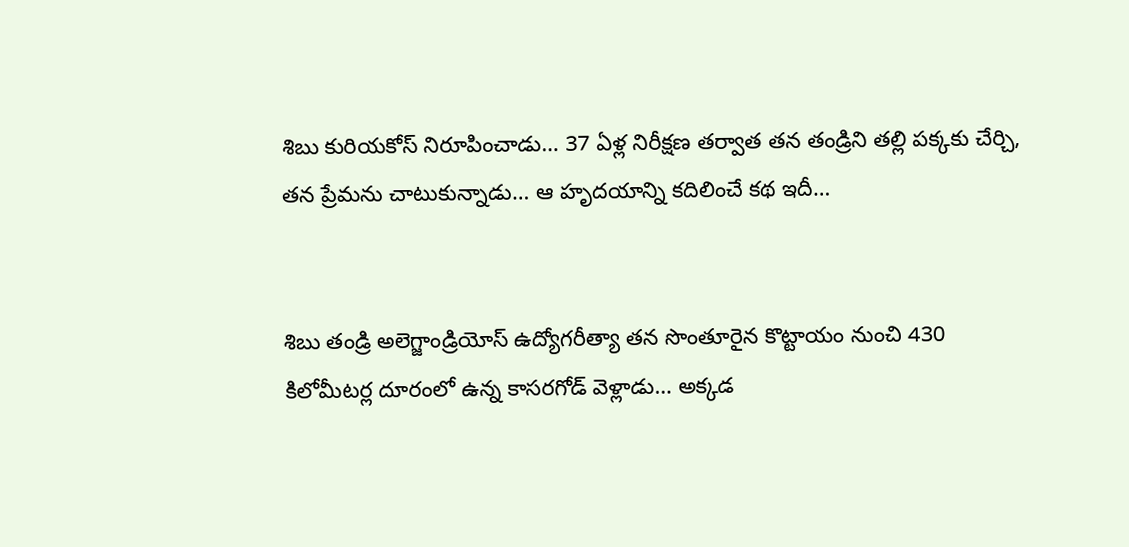శిబు కురియకోస్ నిరూపించాడు… 37 ఏళ్ల నిరీక్షణ తర్వాత తన తండ్రిని తల్లి పక్కకు చేర్చి, తన ప్రేమను చాటుకున్నాడు… ఆ హృదయాన్ని కదిలించే కథ ఇదీ…


శిబు తండ్రి అలెగ్జాండ్రియోస్ ఉద్యోగరీత్యా తన సొంతూరైన కొట్టాయం నుంచి 430 కిలోమీటర్ల దూరంలో ఉన్న కాసరగోడ్ వెళ్లాడు… అక్కడ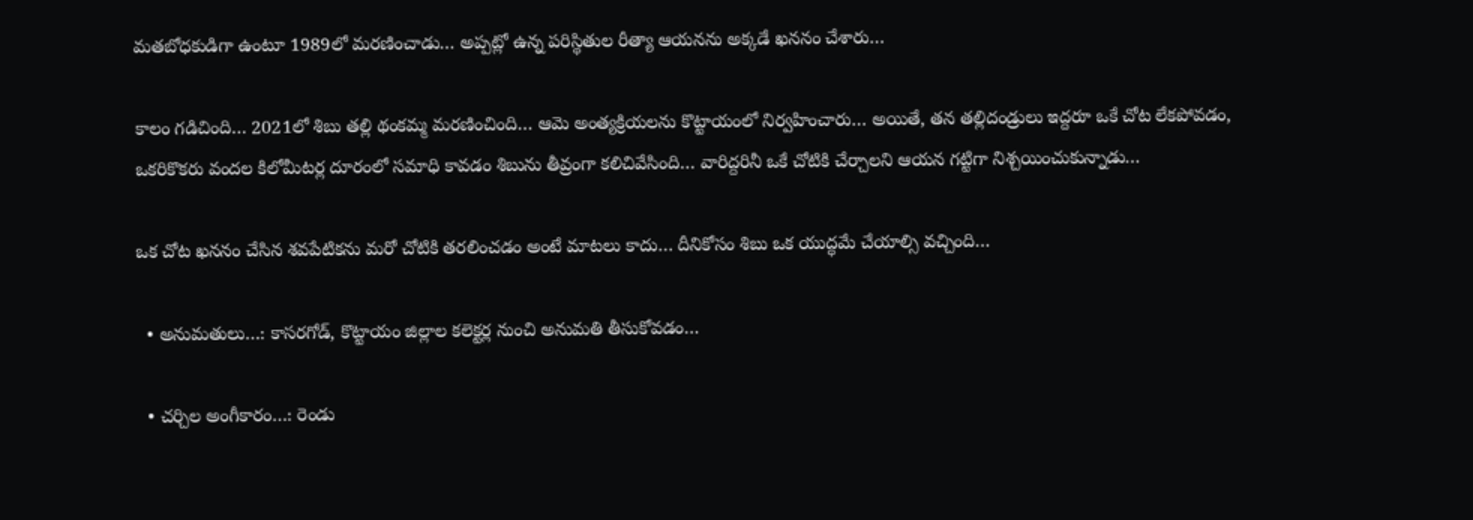మతబోధకుడిగా ఉంటూ 1989లో మరణించాడు… అప్పట్లో ఉన్న పరిస్థితుల రీత్యా ఆయనను అక్కడే ఖననం చేశారు…

కాలం గడిచింది… 2021లో శిబు తల్లి థంకమ్మ మరణించింది… ఆమె అంత్యక్రియలను కొట్టాయంలో నిర్వహించారు… అయితే, తన తల్లిదండ్రులు ఇద్దరూ ఒకే చోట లేకపోవడం, ఒకరికొకరు వందల కిలోమీటర్ల దూరంలో సమాధి కావడం శిబును తీవ్రంగా కలిచివేసింది… వారిద్దరినీ ఒకే చోటికి చేర్చాలని ఆయన గట్టిగా నిశ్చయించుకున్నాడు…

ఒక చోట ఖననం చేసిన శవపేటికను మరో చోటికి తరలించడం అంటే మాటలు కాదు… దీనికోసం శిబు ఒక యుద్ధమే చేయాల్సి వచ్చింది…

  • అనుమతులు…: కాసరగోడ్, కొట్టాయం జిల్లాల కలెక్టర్ల నుంచి అనుమతి తీసుకోవడం…

  • చర్చిల అంగీకారం…: రెండు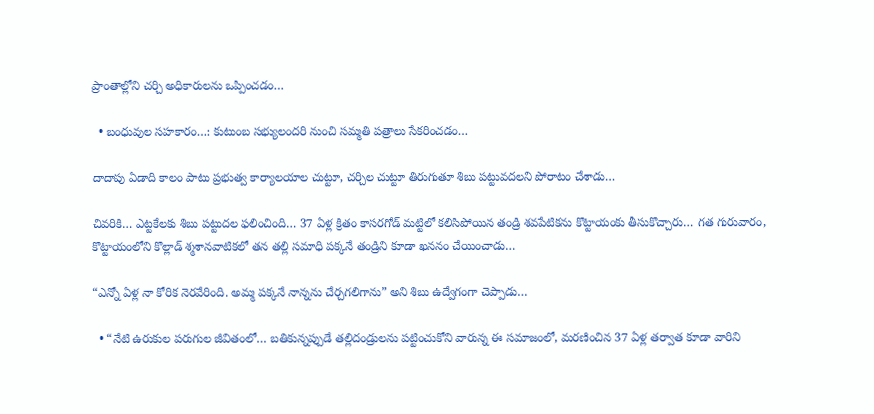ప్రాంతాల్లోని చర్చి అధికారులను ఒప్పించడం…

  • బంధువుల సహకారం…: కుటుంబ సభ్యులందరి నుంచి సమ్మతి పత్రాలు సేకరించడం…

దాదాపు ఏడాది కాలం పాటు ప్రభుత్వ కార్యాలయాల చుట్టూ, చర్చిల చుట్టూ తిరుగుతూ శిబు పట్టువదలని పోరాటం చేశాడు…

చివరికి… ఎట్టకేలకు శిబు పట్టుదల ఫలించింది… 37 ఏళ్ల క్రితం కాసరగోడ్ మట్టిలో కలిసిపోయిన తండ్రి శవపేటికను కొట్టాయంకు తీసుకొచ్చారు… గత గురువారం, కొట్టాయంలోని కొల్లాడ్ శ్మశానవాటికలో తన తల్లి సమాధి పక్కనే తండ్రిని కూడా ఖననం చేయించాడు…

“ఎన్నో ఏళ్ల నా కోరిక నెరవేరింది. అమ్మ పక్కనే నాన్నను చేర్చగలిగాను” అని శిబు ఉద్వేగంగా చెప్పాడు…

  • “నేటి ఉరుకుల పరుగుల జీవితంలో… బతికున్నప్పుడే తల్లిదండ్రులను పట్టించుకోని వారున్న ఈ సమాజంలో, మరణించిన 37 ఏళ్ల తర్వాత కూడా వారిని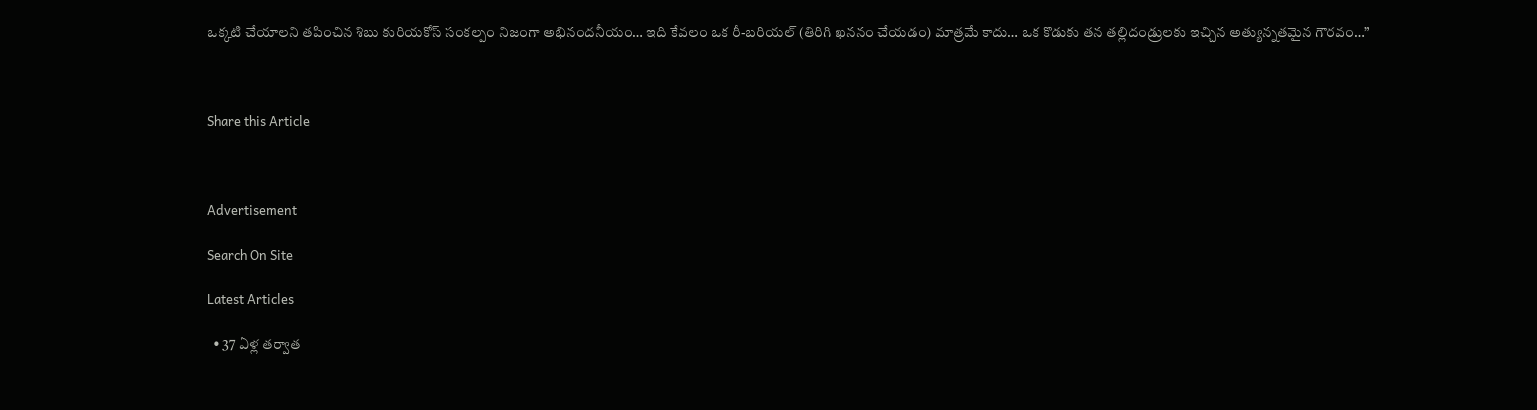ఒక్కటి చేయాలని తపించిన శిబు కురియకోస్ సంకల్పం నిజంగా అభినందనీయం… ఇది కేవలం ఒక రీ-బరియల్ (తిరిగి ఖననం చేయడం) మాత్రమే కాదు… ఒక కొడుకు తన తల్లిదండ్రులకు ఇచ్చిన అత్యున్నతమైన గౌరవం…”



Share this Article



Advertisement

Search On Site

Latest Articles

  • 37 ఏళ్ల తర్వాత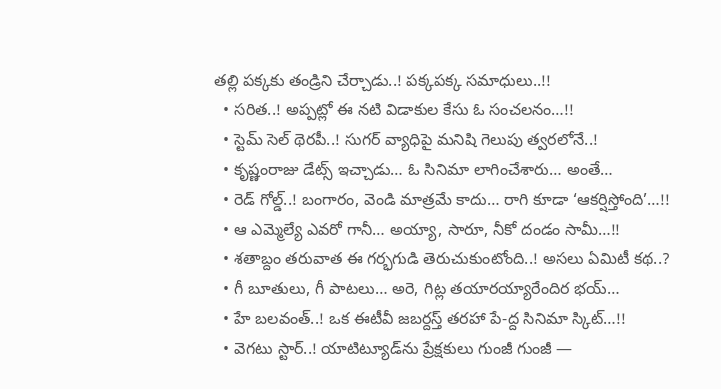తల్లి పక్కకు తండ్రిని చేర్చాడు..! పక్కపక్క సమాధులు..!!
  • సరిత..! అప్పట్లో ఈ నటి విడాకుల కేసు ఓ సంచలనం…!!
  • స్టెమ్ సెల్ థెరపీ..! సుగర్ వ్యాధిపై మనిషి గెలుపు త్వరలోనే..!
  • కృష్ణంరాజు డేట్స్ ఇచ్చాడు… ఓ సినిమా లాగించేశారు… అంతే…
  • రెడ్ గోల్డ్..! బంగారం, వెండి మాత్రమే కాదు… రాగి కూడా ‘ఆకర్షిస్తోంది’…!!
  • ఆ ఎమ్మెల్యే ఎవరో గానీ… అయ్యా, సారూ, నీకో దండం సామీ…!!
  • శతాబ్దం తరువాత ఈ గర్భగుడి తెరుచుకుంటోంది..! అసలు ఏమిటీ కథ..?
  • గీ బూతులు, గీ పాటలు… అరె, గిట్ల తయారయ్యారేందిర భయ్…
  • హే బలవంత్..! ఒక ఈటీవీ జబర్దస్త్ తరహా పే-ద్ద సినిమా స్కిట్…!!
  • వెగటు స్టార్..! యాటిట్యూడ్‌ను ప్రేక్షకులు గుంజీ గుంజీ —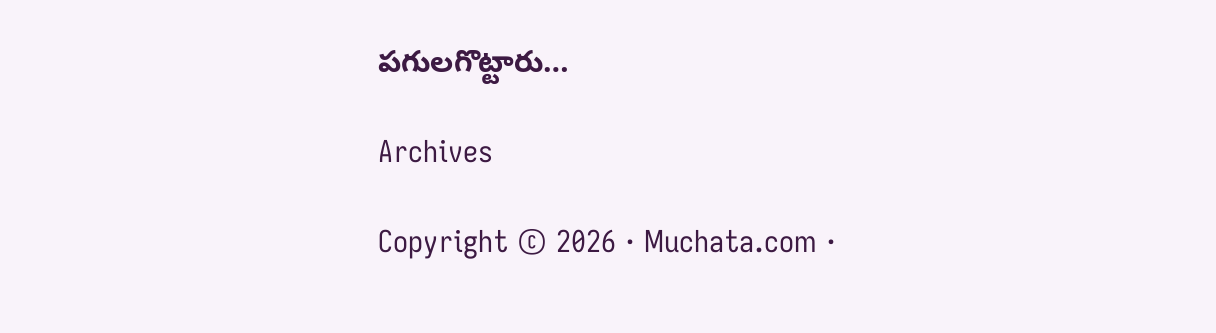పగులగొట్టారు…

Archives

Copyright © 2026 · Muchata.com ·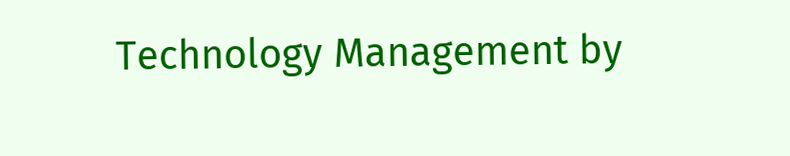Technology Management by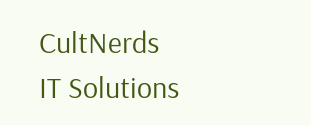CultNerds IT Solutions